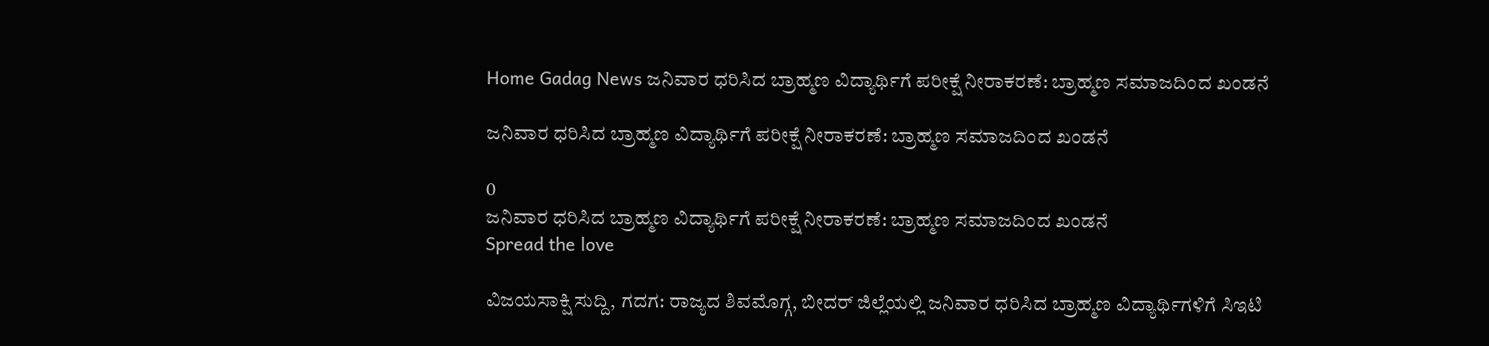Home Gadag News ಜನಿವಾರ ಧರಿಸಿದ ಬ್ರಾಹ್ಮಣ ವಿದ್ಯಾರ್ಥಿಗೆ ಪರೀಕ್ಷೆ ನೀರಾಕರಣೆ: ಬ್ರಾಹ್ಮಣ ಸಮಾಜದಿಂದ ಖಂಡನೆ

ಜನಿವಾರ ಧರಿಸಿದ ಬ್ರಾಹ್ಮಣ ವಿದ್ಯಾರ್ಥಿಗೆ ಪರೀಕ್ಷೆ ನೀರಾಕರಣೆ: ಬ್ರಾಹ್ಮಣ ಸಮಾಜದಿಂದ ಖಂಡನೆ

0
ಜನಿವಾರ ಧರಿಸಿದ ಬ್ರಾಹ್ಮಣ ವಿದ್ಯಾರ್ಥಿಗೆ ಪರೀಕ್ಷೆ ನೀರಾಕರಣೆ: ಬ್ರಾಹ್ಮಣ ಸಮಾಜದಿಂದ ಖಂಡನೆ
Spread the love

ವಿಜಯಸಾಕ್ಷಿ ಸುದ್ದಿ, ಗದಗ: ರಾಜ್ಯದ ಶಿವಮೊಗ್ಗ, ಬೀದರ್ ಜಿಲ್ಲೆಯಲ್ಲಿ ಜನಿವಾರ ಧರಿಸಿದ ಬ್ರಾಹ್ಮಣ ವಿದ್ಯಾರ್ಥಿಗಳಿಗೆ ಸಿಇಟಿ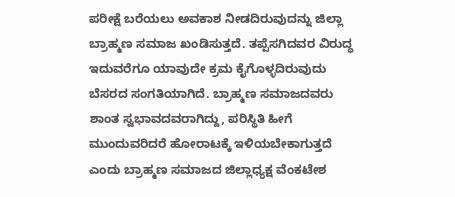ಪರೀಕ್ಷೆ ಬರೆಯಲು ಅವಕಾಶ ನೀಡದಿರುವುದನ್ನು ಜಿಲ್ಲಾ ಬ್ರಾಹ್ಮಣ ಸಮಾಜ ಖಂಡಿಸುತ್ತದೆ. ತಪ್ಪೆಸಗಿದವರ ವಿರುದ್ಧ ಇದುವರೆಗೂ ಯಾವುದೇ ಕ್ರಮ ಕೈಗೊಳ್ಳದಿರುವುದು ಬೆಸರದ ಸಂಗತಿಯಾಗಿದೆ. ಬ್ರಾಹ್ಮಣ ಸಮಾಜದವರು ಶಾಂತ ಸ್ವಭಾವದವರಾಗಿದ್ದು, ಪರಿಸ್ಥಿತಿ ಹೀಗೆ ಮುಂದುವರಿದರೆ ಹೋರಾಟಕ್ಕೆ ಇಳಿಯಬೇಕಾಗುತ್ತದೆ ಎಂದು ಬ್ರಾಹ್ಮಣ ಸಮಾಜದ ಜಿಲ್ಲಾಧ್ಯಕ್ಷ ವೆಂಕಟೇಶ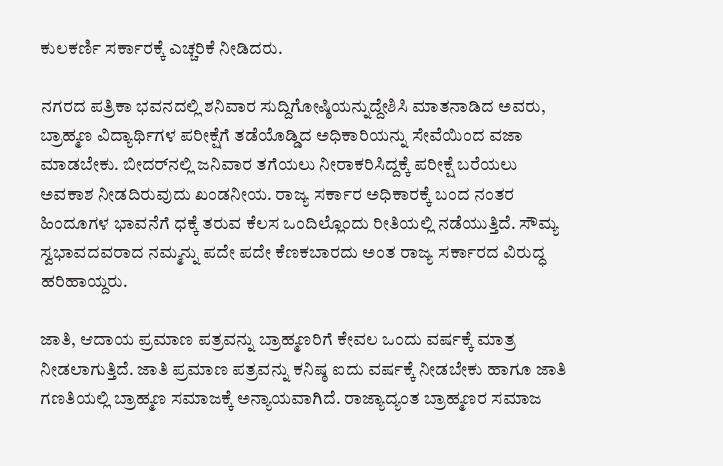ಕುಲಕರ್ಣಿ ಸರ್ಕಾರಕ್ಕೆ ಎಚ್ಚರಿಕೆ ನೀಡಿದರು.

ನಗರದ ಪತ್ರಿಕಾ ಭವನದಲ್ಲಿ ಶನಿವಾರ ಸುದ್ದಿಗೋಷ್ಠಿಯನ್ನುದ್ದೇಶಿಸಿ ಮಾತನಾಡಿದ ಅವರು, ಬ್ರಾಹ್ಮಣ ವಿದ್ಯಾರ್ಥಿಗಳ ಪರೀಕ್ಷೆಗೆ ತಡೆಯೊಡ್ಡಿದ ಅಧಿಕಾರಿಯನ್ನು ಸೇವೆಯಿಂದ ವಜಾ ಮಾಡಬೇಕು. ಬೀದರ್‌ನಲ್ಲಿ ಜನಿವಾರ ತಗೆಯಲು ನೀರಾಕರಿಸಿದ್ದಕ್ಕೆ ಪರೀಕ್ಷೆ ಬರೆಯಲು ಅವಕಾಶ ನೀಡದಿರುವುದು ಖಂಡನೀಯ. ರಾಜ್ಯ ಸರ್ಕಾರ ಅಧಿಕಾರಕ್ಕೆ ಬಂದ ನಂತರ ಹಿಂದೂಗಳ ಭಾವನೆಗೆ ಧಕ್ಕೆ ತರುವ ಕೆಲಸ ಒಂದಿಲ್ಲೊಂದು ರೀತಿಯಲ್ಲಿ ನಡೆಯುತ್ತಿದೆ. ಸೌಮ್ಯ ಸ್ವಭಾವದವರಾದ ನಮ್ಮನ್ನು ಪದೇ ಪದೇ ಕೆಣಕಬಾರದು ಅಂತ ರಾಜ್ಯ ಸರ್ಕಾರದ ವಿರುದ್ಧ ಹರಿಹಾಯ್ದರು.

ಜಾತಿ, ಆದಾಯ ಪ್ರಮಾಣ ಪತ್ರವನ್ನು ಬ್ರಾಹ್ಮಣರಿಗೆ ಕೇವಲ ಒಂದು ವರ್ಷಕ್ಕೆ ಮಾತ್ರ ನೀಡಲಾಗುತ್ತಿದೆ. ಜಾತಿ ಪ್ರಮಾಣ ಪತ್ರವನ್ನು ಕನಿಷ್ಠ ಐದು ವರ್ಷಕ್ಕೆ ನೀಡಬೇಕು ಹಾಗೂ ಜಾತಿ ಗಣತಿಯಲ್ಲಿ ಬ್ರಾಹ್ಮಣ ಸಮಾಜಕ್ಕೆ ಅನ್ಯಾಯವಾಗಿದೆ. ರಾಜ್ಯಾದ್ಯಂತ ಬ್ರಾಹ್ಮಣರ ಸಮಾಜ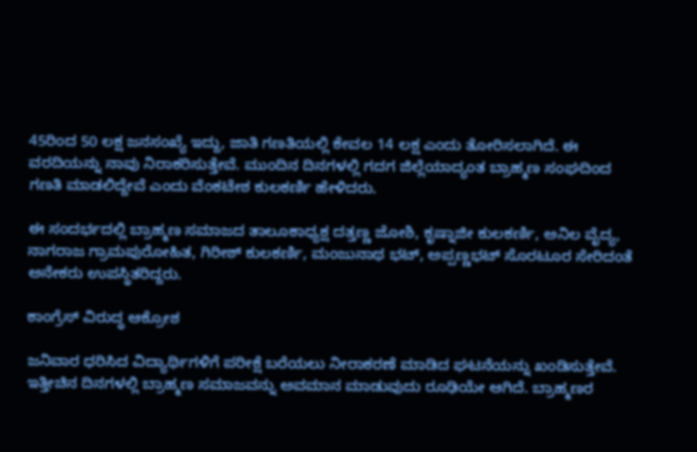45ರಿಂದ 50 ಲಕ್ಷ ಜನಸಂಖ್ಯೆ ಇದ್ದು, ಜಾತಿ ಗಣತಿಯಲ್ಲಿ ಕೇವಲ 14 ಲಕ್ಷ ಎಂದು ತೋರಿಸಲಾಗಿದೆ. ಈ ವರದಿಯನ್ನು ನಾವು ನಿರಾಕರಿಸುತ್ತೇವೆ. ಮುಂದಿನ ದಿನಗಳಲ್ಲಿ ಗದಗ ಜಿಲ್ಲೆಯಾದ್ಯಂತ ಬ್ರಾಹ್ಮಣ ಸಂಘದಿಂದ ಗಣತಿ ಮಾಡಲಿದ್ದೇವೆ ಎಂದು ವೆಂಕಟೇಶ ಕುಲಕರ್ಣಿ ಹೇಳಿದರು.

ಈ ಸಂದರ್ಭದಲ್ಲಿ ಬ್ರಾಹ್ಮಣ ಸಮಾಜದ ತಾಲೂಕಾಧ್ಯಕ್ಷ ದತ್ತಣ್ಣ ಜೋಶಿ, ಕೃಷ್ನಾಜೀ ಕುಲಕರ್ಣಿ, ಅನಿಲ ವೈದ್ಯ, ನಾಗರಾಜ ಗ್ರಾಮಪುರೋಹಿತ, ಗಿರೀಶ್ ಕುಲಕರ್ಣಿ, ಮಂಜುನಾಥ ಭಟ್, ಅಪ್ಪಣ್ಣಭಟ್ ಸೊರಟೂರ ಸೇರಿದಂತೆ ಅನೇಕರು ಉಪಸ್ಥಿತರಿದ್ದರು.

ಕಾಂಗ್ರೆಸ್ ವಿರುದ್ಧ ಆಕ್ರೋಶ

ಜನಿವಾರ ಧರಿಸಿದ ವಿದ್ಯಾರ್ಥಿಗಳಿಗೆ ಪರೀಕ್ಷೆ ಬರೆಯಲು ನೀರಾಕರಣೆ ಮಾಡಿದ ಘಟನೆಯನ್ನು ಖಂಡಿಸುತ್ತೇವೆ. ಇತ್ತೀಚಿನ ದಿನಗಳಲ್ಲಿ ಬ್ರಾಹ್ಮಣ ಸಮಾಜವನ್ನು ಅವಮಾನ ಮಾಡುವುದು ರೂಢಿಯೇ ಆಗಿದೆ. ಬ್ರಾಹ್ಮಣರ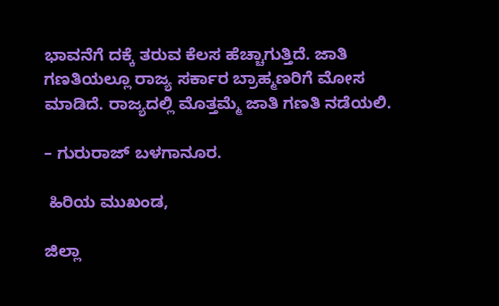ಭಾವನೆಗೆ ದಕ್ಕೆ ತರುವ ಕೆಲಸ ಹೆಚ್ಚಾಗುತ್ತಿದೆ. ಜಾತಿ ಗಣತಿಯಲ್ಲೂ ರಾಜ್ಯ ಸರ್ಕಾರ ಬ್ರಾಹ್ಮಣರಿಗೆ ಮೋಸ ಮಾಡಿದೆ. ರಾಜ್ಯದಲ್ಲಿ ಮೊತ್ತಮ್ಮೆ ಜಾತಿ ಗಣತಿ ನಡೆಯಲಿ.

– ಗುರುರಾಜ್ ಬಳಗಾನೂರ.

 ಹಿರಿಯ ಮುಖಂಡ,

ಜಿಲ್ಲಾ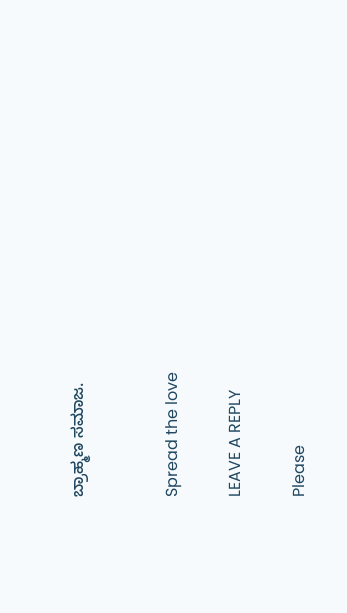ಬ್ರಾಹ್ಮಣ ಸಮಾಜ.


Spread the love

LEAVE A REPLY

Please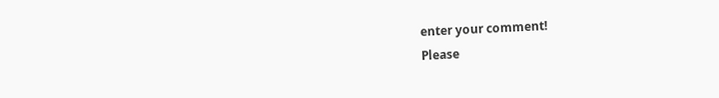enter your comment!
Please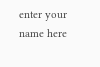enter your name here